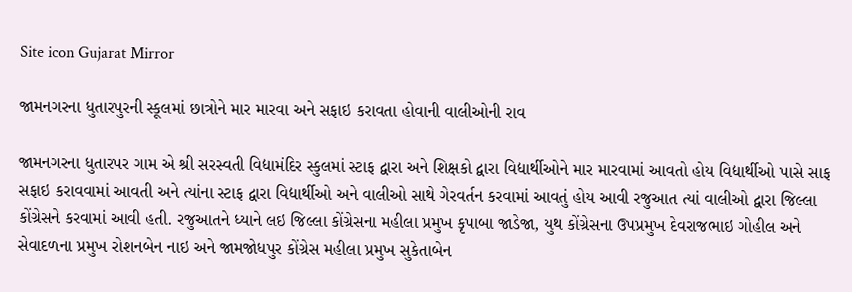Site icon Gujarat Mirror

જામનગરના ધુતારપુરની સ્કૂલમાં છાત્રોને માર મારવા અને સફાઇ કરાવતા હોવાની વાલીઓની રાવ

જામનગરના ધુતારપર ગામ એ શ્રી સરસ્વતી વિદ્યામંદિર સ્કુલમાં સ્ટાફ દ્વારા અને શિક્ષકો દ્વારા વિદ્યાર્થીઓને માર મારવામાં આવતો હોય વિદ્યાર્થીઓ પાસે સાફ સફાઇ કરાવવામાં આવતી અને ત્યાંના સ્ટાફ દ્વારા વિદ્યાર્થીઓ અને વાલીઓ સાથે ગેરવર્તન કરવામાં આવતું હોય આવી રજુઆત ત્યાં વાલીઓ દ્વારા જિલ્લા કોંગ્રેસને કરવામાં આવી હતી. રજુઆતને ધ્યાને લઇ જિલ્લા કોંગ્રેસના મહીલા પ્રમુખ કૃપાબા જાડેજા, યુથ કોંગ્રેસના ઉપપ્રમુખ દેવરાજભાઇ ગોહીલ અને સેવાદળના પ્રમુખ રોશનબેન નાઇ અને જામજોધપુર કોંગ્રેસ મહીલા પ્રમુખ સુકેતાબેન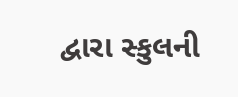દ્વારા સ્કુલની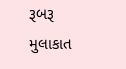રૂબરૂ મુલાકાત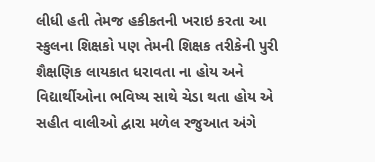લીધી હતી તેમજ હકીકતની ખરાઇ કરતા આ સ્કુલના શિક્ષકો પણ તેમની શિક્ષક તરીકેની પુરી શૈક્ષણિક લાયકાત ધરાવતા ના હોય અને વિદ્યાર્થીઓના ભવિષ્ય સાથે ચેડા થતા હોય એ સહીત વાલીઓ દ્વારા મળેલ રજુઆત અંગે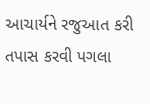આચાર્યને રજુઆત કરી તપાસ કરવી પગલા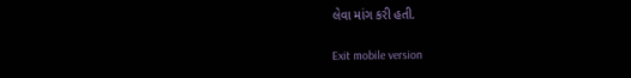લેવા માંગ કરી હતી.

Exit mobile version